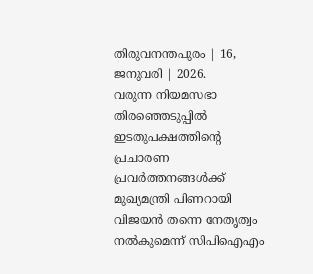തിരുവനന്തപുരം | 16, ജനുവരി | 2026.
വരുന്ന നിയമസഭാ തിരഞ്ഞെടുപ്പിൽ ഇടതുപക്ഷത്തിന്റെ പ്രചാരണ പ്രവർത്തനങ്ങൾക്ക് മുഖ്യമന്ത്രി പിണറായി വിജയൻ തന്നെ നേതൃത്വം നൽകുമെന്ന് സിപിഐഎം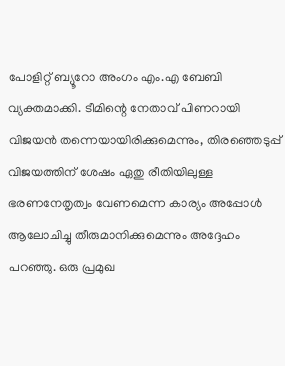പോളിറ്റ് ബ്യൂറോ അംഗം എം.എ ബേബി വ്യക്തമാക്കി. ടീമിന്റെ നേതാവ് പിണറായി വിജയൻ തന്നെയായിരിക്കുമെന്നും, തിരഞ്ഞെടുപ്പ് വിജയത്തിന് ശേഷം ഏതു രീതിയിലുള്ള ഭരണനേതൃത്വം വേണമെന്ന കാര്യം അപ്പോൾ ആലോചിച്ചു തീരുമാനിക്കുമെന്നും അദ്ദേഹം പറഞ്ഞു. ഒരു പ്രമുഖ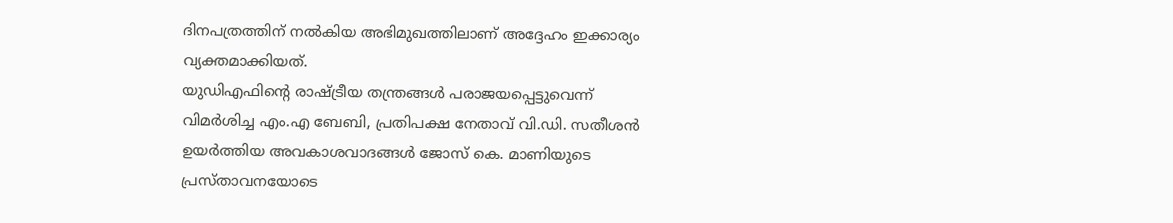ദിനപത്രത്തിന് നൽകിയ അഭിമുഖത്തിലാണ് അദ്ദേഹം ഇക്കാര്യം വ്യക്തമാക്കിയത്.
യുഡിഎഫിന്റെ രാഷ്ട്രീയ തന്ത്രങ്ങൾ പരാജയപ്പെട്ടുവെന്ന് വിമർശിച്ച എം.എ ബേബി, പ്രതിപക്ഷ നേതാവ് വി.ഡി. സതീശൻ ഉയർത്തിയ അവകാശവാദങ്ങൾ ജോസ് കെ. മാണിയുടെ പ്രസ്താവനയോടെ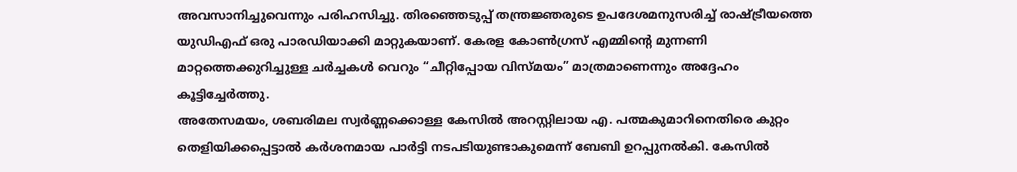അവസാനിച്ചുവെന്നും പരിഹസിച്ചു. തിരഞ്ഞെടുപ്പ് തന്ത്രജ്ഞരുടെ ഉപദേശമനുസരിച്ച് രാഷ്ട്രീയത്തെ യുഡിഎഫ് ഒരു പാരഡിയാക്കി മാറ്റുകയാണ്. കേരള കോൺഗ്രസ് എമ്മിന്റെ മുന്നണി മാറ്റത്തെക്കുറിച്ചുള്ള ചർച്ചകൾ വെറും “ചീറ്റിപ്പോയ വിസ്മയം” മാത്രമാണെന്നും അദ്ദേഹം കൂട്ടിച്ചേർത്തു.
അതേസമയം, ശബരിമല സ്വർണ്ണക്കൊള്ള കേസിൽ അറസ്റ്റിലായ എ. പത്മകുമാറിനെതിരെ കുറ്റം തെളിയിക്കപ്പെട്ടാൽ കർശനമായ പാർട്ടി നടപടിയുണ്ടാകുമെന്ന് ബേബി ഉറപ്പുനൽകി. കേസിൽ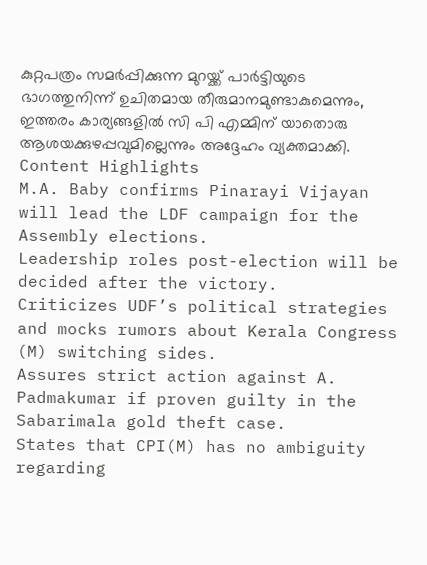കുറ്റപത്രം സമർപ്പിക്കുന്ന മുറയ്ക്ക് പാർട്ടിയുടെ ഭാഗത്തുനിന്ന് ഉചിതമായ തീരുമാനമുണ്ടാകുമെന്നും, ഇത്തരം കാര്യങ്ങളിൽ സി പി എമ്മിന് യാതൊരു ആശയക്കുഴപ്പവുമില്ലെന്നും അദ്ദേഹം വ്യക്തമാക്കി.
Content Highlights
M.A. Baby confirms Pinarayi Vijayan will lead the LDF campaign for the Assembly elections.
Leadership roles post-election will be decided after the victory.
Criticizes UDF’s political strategies and mocks rumors about Kerala Congress (M) switching sides.
Assures strict action against A. Padmakumar if proven guilty in the Sabarimala gold theft case.
States that CPI(M) has no ambiguity regarding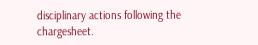disciplinary actions following the chargesheet.